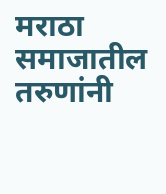मराठा समाजातील तरुणांनी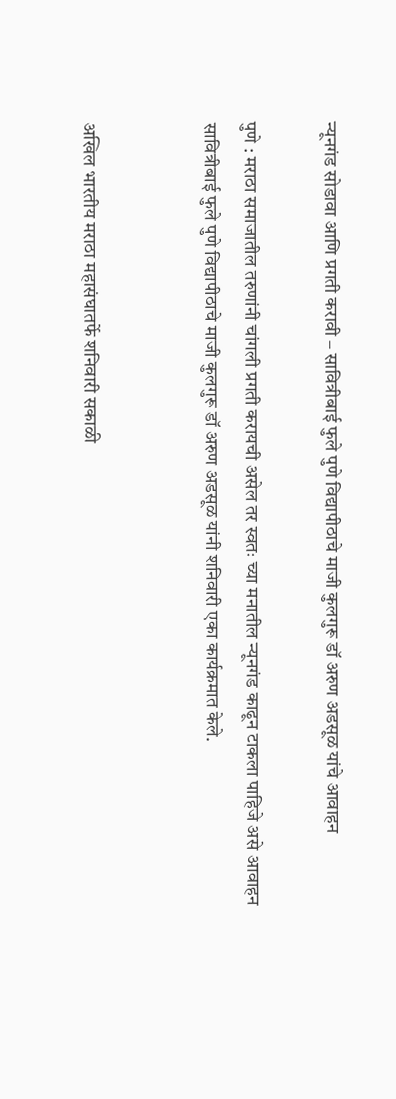न्यूनगंड सोडावा आणि प्रगती करावी – सावित्रीबाई फुले पुणे विद्यापीठाचे माजी कुलगुरू डॉ अरुण अडसूळ यांचे आवाहन

पुणे : मराठा समाजातील तरुणांनी चांगली प्रगती करायची असेल तर स्वतः च्या मनातील न्यूनगंड काढून टाकला पाहिजे असे आवाहन सावित्रीबाई फुले पुणे विद्यापीठाचे माजी कुलगुरू डॉ अरुण अडसूळ यांनी शनिवारी एका कार्यक्रमात केले.


अखिल भारतीय मराठा महासंघातर्फे शनिवारी सकाळी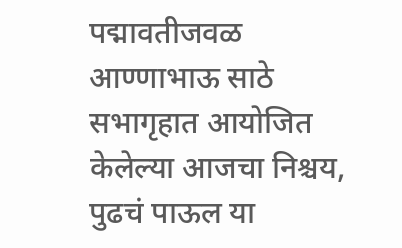पद्मावतीजवळ आण्णाभाऊ साठे सभागृहात आयोजित केलेल्या आजचा निश्चय, पुढचं पाऊल या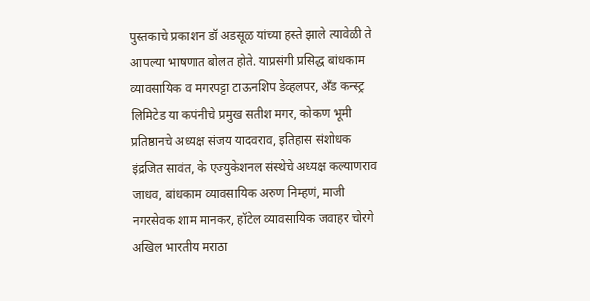पुस्तकाचे प्रकाशन डॉ अडसूळ यांच्या हस्ते झाले त्यावेळी ते आपल्या भाषणात बोलत होते. याप्रसंगी प्रसिद्ध बांधकाम व्यावसायिक व मगरपट्टा टाऊनशिप डेव्हलपर, अँड कन्स्ट्र लिमिटेड या कपंनीचे प्रमुख सतीश मगर, कोकण भूमी प्रतिष्ठानचे अध्यक्ष संजय यादवराव, इतिहास संशोधक इंद्रजित सावंत, के एज्युकेशनल संस्थेचे अध्यक्ष कल्याणराव जाधव, बांधकाम व्यावसायिक अरुण निम्हणं, माजी नगरसेवक शाम मानकर, हॉटेल व्यावसायिक जवाहर चोरगे अखिल भारतीय मराठा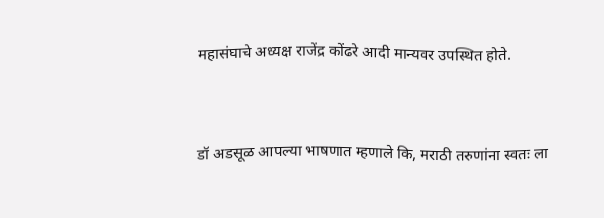महासंघाचे अध्यक्ष राजेंद्र कोंढरे आदी मान्यवर उपस्थित होते.


डॉ अडसूळ आपल्या भाषणात म्हणाले कि, मराठी तरुणांना स्वतः ला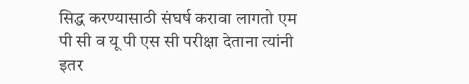सिद्ध करण्यासाठी संघर्ष करावा लागतो एम पी सी व यू पी एस सी परीक्षा देताना त्यांनी इतर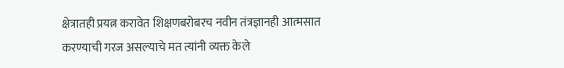क्षेत्रातही प्रयत्न करावेत शिक्षणबरोबरच नवीन तंत्रज्ञानही आत्मसात करण्याची गरज असल्याचे मत त्यांनी व्यक्त केले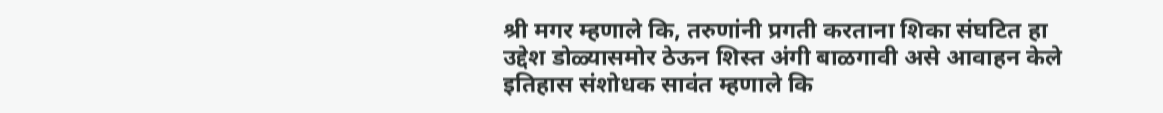श्री मगर म्हणाले कि, तरुणांनी प्रगती करताना शिका संघटित हा उद्देश डोळ्यासमोर ठेऊन शिस्त अंगी बाळगावी असे आवाहन केले
इतिहास संशोधक सावंत म्हणाले कि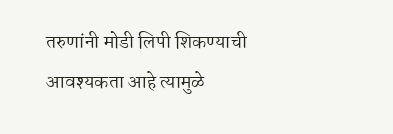तरुणांनी मोडी लिपी शिकण्याची आवश्यकता आहे त्यामुळे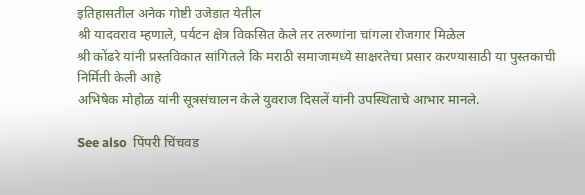इतिहासतील अनेक गोष्टी उजेडात येतील
श्री यादवराव म्हणाले, पर्यटन क्षेत्र विकसित केले तर तरुणांना चांगला रोजगार मिळेल
श्री कोंढरे यांनी प्रस्तविकात सांगितले कि मराठी समाजामध्ये साक्षरतेचा प्रसार करण्यासाठी या पुस्तकाची निर्मिती केली आहे
अभिषेक मोहोळ यांनी सूत्रसंचालन केले युवराज दिसलें यांनी उपस्थिताचे आभार मानले.

See also  पिंपरी चिंचवड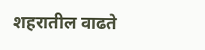शहरातील वाढते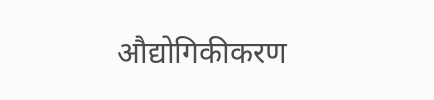औद्योगिकीकरण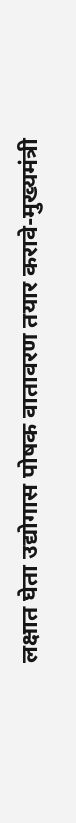लक्षात घेता उद्योगास पोषक वातावरण तयार करावे-मुख्यमंत्री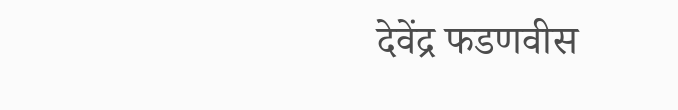देवेंद्र फडणवीस